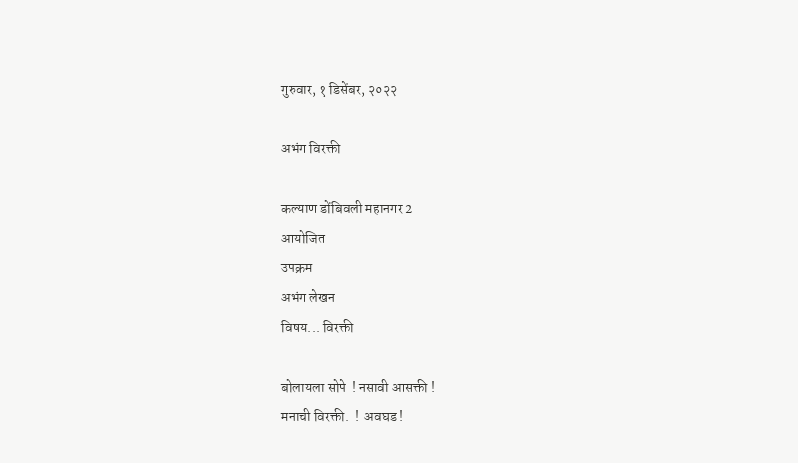गुरुवार, १ डिसेंबर, २०२२

अभंग विरक्ती

कल्याण डोंबिवली महानगर 2
आयोजित
उपक्रम
अभंग लेखन
विषय... विरक्ती

बोलायला सोपे  ! नसावी आसक्ती !
मनाची विरक्ती.  !  अवघड !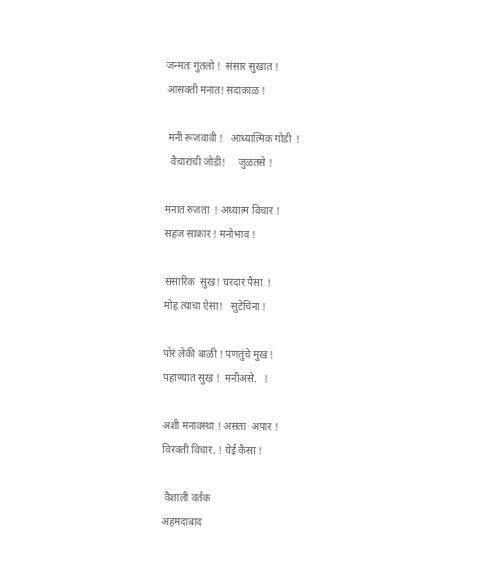जन्मतः गुंतलो !  संसार सुखात !
आसक्ती मनात! सदाकाळ !

 मनी रूजवावी !   आध्यात्मिक गोडी  !
  वैचारांची जोडी!     जुळतसे !

मनात रुजता  ! अध्यात्म विचार !
सहज साकार ! मनोभाव !

संसारिक  सुख! घरदार पैसा  !
मोह त्याचा ऐसा!   सुटेचिना !

पोरं लेकी बाळी ! पणतुंचे मुख !
पहाण्यात सुख !  मनीअसे.   !

अशी मनावस्था ! असता  अपार !
विरक्ती विचार. ! येई कैसा !

 वैशाली वर्तक
अहमदाबाद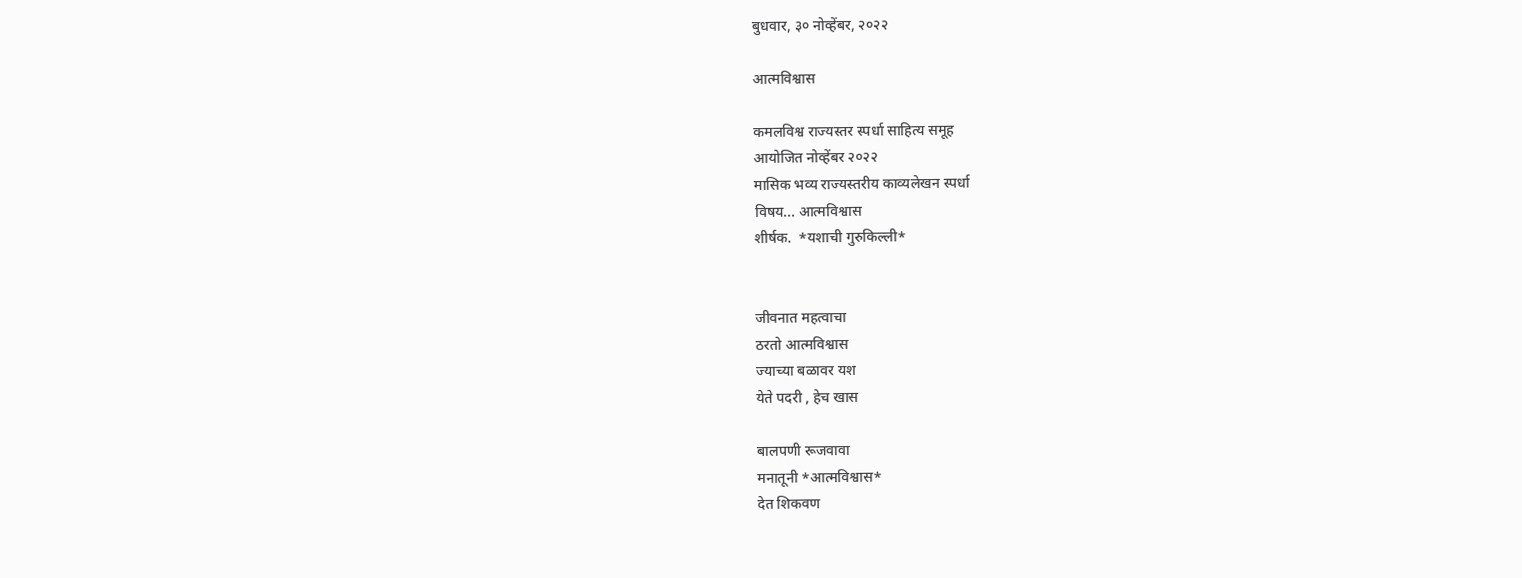बुधवार, ३० नोव्हेंबर, २०२२

आत्मविश्वास

कमलविश्व राज्यस्तर स्पर्धा साहित्य समूह
आयोजित नोव्हेंबर २०२२
मासिक भव्य राज्यस्तरीय काव्यलेखन स्पर्धा
विषय... आत्मविश्वास
शीर्षक.  *यशाची गुरुकिल्ली*


जीवनात महत्वाचा
ठरतो आत्मविश्वास
ज्याच्या बळावर यश
येते पदरी , हेच खास

बालपणी रूजवावा
मनातूनी *आत्मविश्वास*
देत शिकवण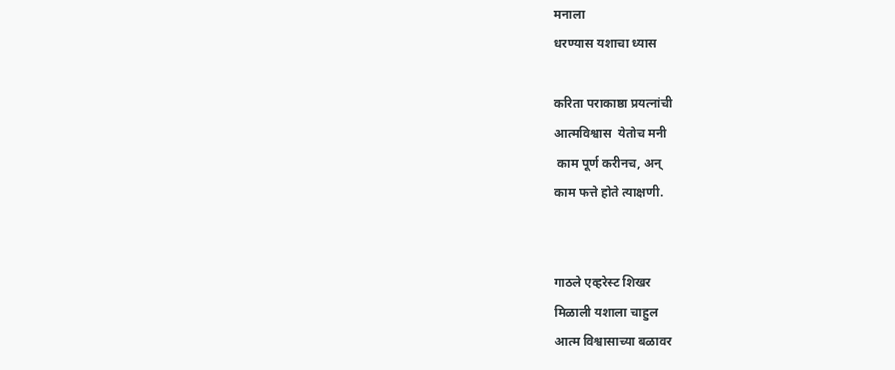मनाला
धरण्यास यशाचा ध्यास

करिता पराकाष्ठा प्रयत्नांची
आत्मविश्वास  येतोच मनी
 काम पूर्ण करीनच, अन्
काम फत्ते होते त्याक्षणी.


गाठले एव्हरेस्ट शिखर
मिळाली यशाला चाहुल
आत्म विश्वासाच्या बळावर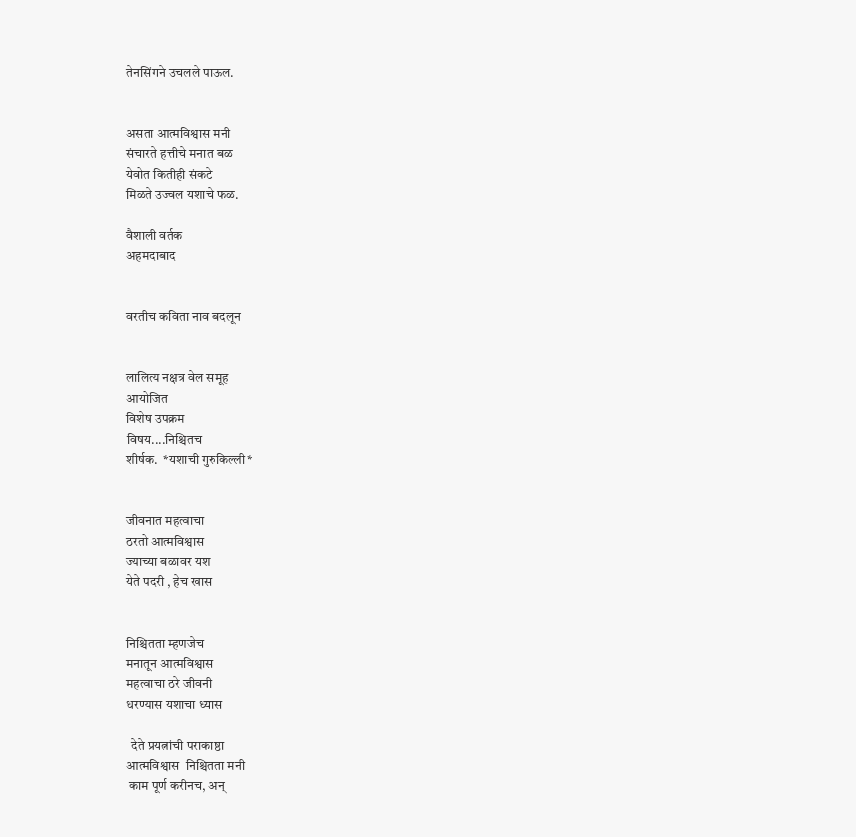तेनसिंगने उचलले पाऊल.


असता आत्मविश्वास मनी
संचारते हत्तीचे मनात बळ
येवोत कितीही संकटे
मिळते उज्वल यशाचे फळ.

वैशाली वर्तक
अहमदाबाद


वरतीच कविता नाव बदलून


लालित्य नक्षत्र वेल समूह
आयोजित
विशेष उपक्रम
विषय....निश्चितच
शीर्षक.  *यशाची गुरुकिल्ली*


जीवनात महत्वाचा
ठरतो आत्मविश्वास
ज्याच्या बळावर यश
येते पदरी , हेच खास


निश्चितता म्हणजेच
मनातून आत्मविश्वास
महत्वाचा ठरे जीवनी
धरण्यास यशाचा ध्यास

  देते प्रयत्नांची पराकाष्ठा
आत्मविश्वास  निश्चितता मनी
 काम पूर्ण करीनच, अन्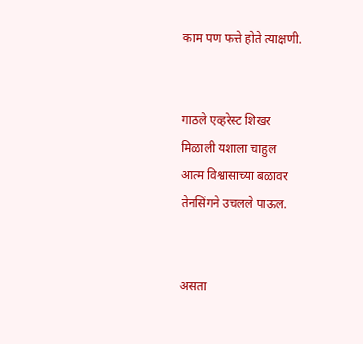काम पण फत्ते होते त्याक्षणी.


गाठले एव्हरेस्ट शिखर
मिळाली यशाला चाहुल
आत्म विश्वासाच्या बळावर
तेनसिंगने उचलले पाऊल.


असता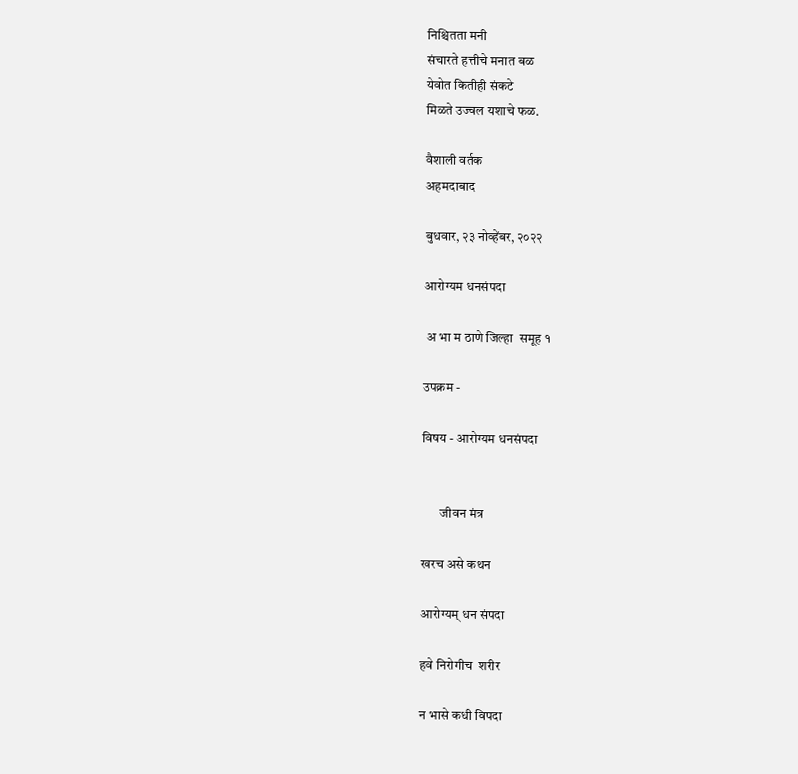निश्चितता मनी
संचारते हत्तीचे मनात बळ
येवोत कितीही संकटे
मिळते उज्वल यशाचे फळ.

वैशाली वर्तक
अहमदाबाद

बुधवार, २३ नोव्हेंबर, २०२२

आरोग्यम धनसंपदा

 अ भा म ठाणे जिल्हा  समूह १

उपक्रम -

विषय - आरोग्यम धनसंपदा


       जीवन मंत्र

खरच असे कथन

आरोग्यम् धन संपदा

हवे निरोगीच  शरीर

न भासे कधी विपदा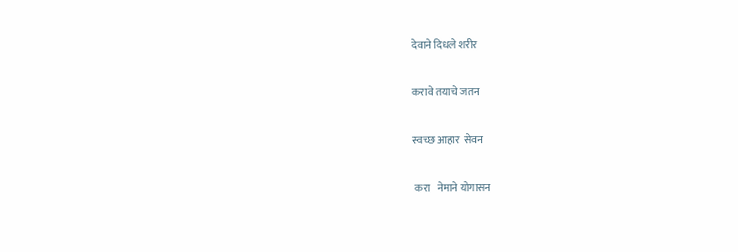देवाने दिधले शरीर

करावे तयाचे जतन

स्वच्छ आहार  सेवन

 करा   नेमाने योगासन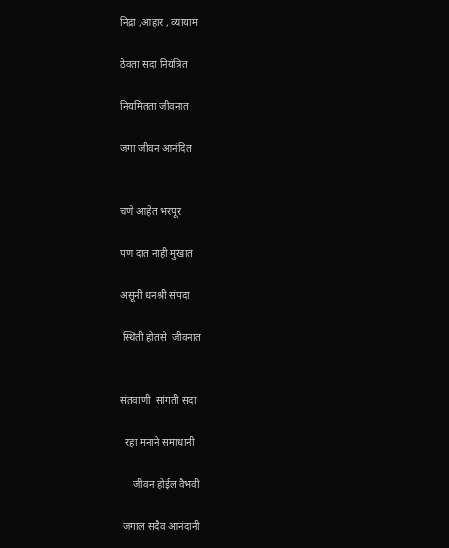निद्रा ,आहार , व्यायाम

ठेवता सदा नियंत्रित

नियमितता जीवनात

जगा जीवन आनंदित


चणे आहेत भरपूर

पण दात नाही मुखात

असूनी धनश्री संपदा

 स्थिती होतसे  जीवनात


संतवाणी  सांगती सदा

  रहा मनाने समाधानी

     जीवन होईल वैभवी

 जगाल सदैव आनंदानी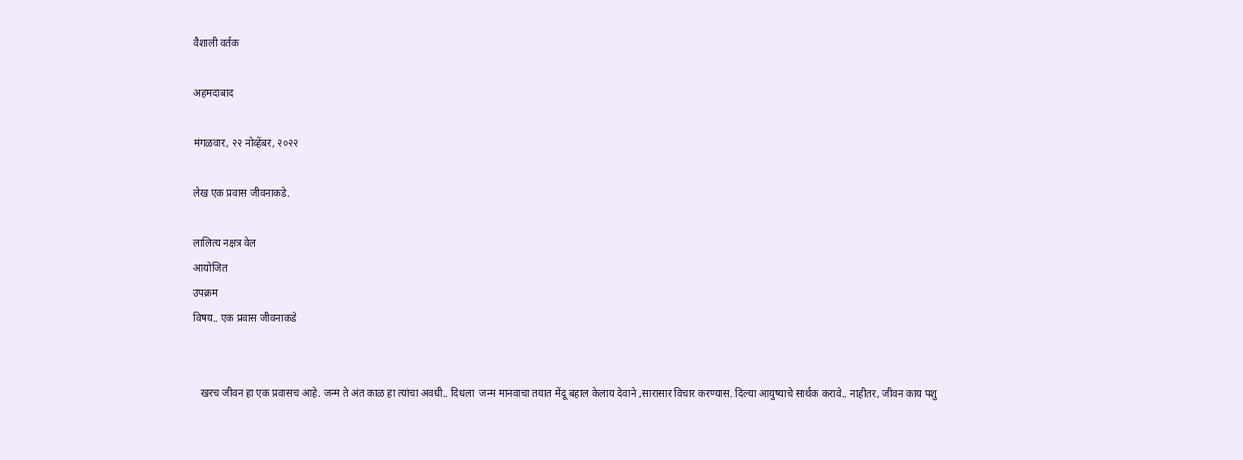वैशाली वर्तक

अहमदाबाद

मंगळवार, २२ नोव्हेंबर, २०२२

लेख एक प्रवास जीवनाकडे.

लालित्य नक्षत्र वेल
आयोजित
उपक्रम
विषय.. एक प्रवास जीवनाकडे


   खरच जीवन हा एक प्रवासच आहे. जन्म ते अंत काळ हा त्यांचा अवधी.. दिधला  जन्म मानवाचा तयात मेंदू बहाल केलाय देवाने ,सारासार विचार करण्यास. दिल्या आयुष्याचे सार्थक करावे.. नाहीतर, जीवन काय पशु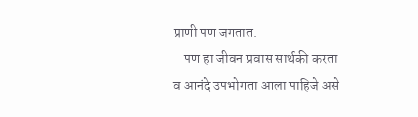प्राणी पण जगतात.
    पण हा जीवन प्रवास सार्थकी करता व आनंदे उपभोगता आला पाहिजे असे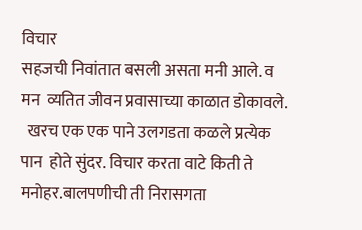विचार
सहजची निवांतात बसली असता मनी आले. व मन  व्यतित जीवन प्रवासाच्या काळात डोकावले.
  खरच एक एक पाने उलगडता कळले प्रत्येक पान  होते सुंदर. विचार करता वाटे किती ते मनोहर.बालपणीची ती निरासगता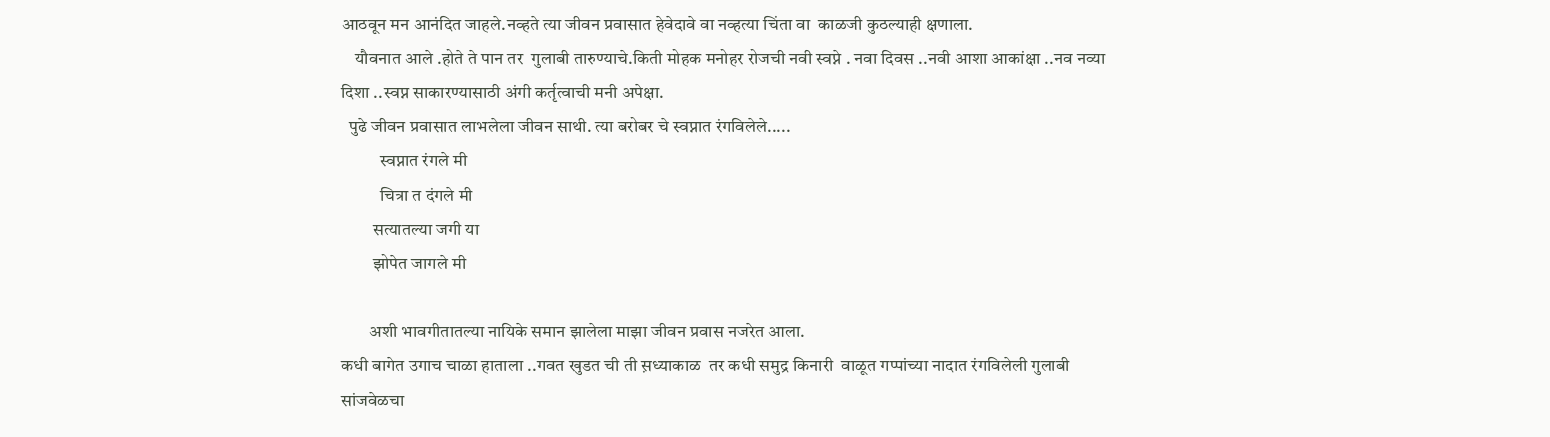आठवून मन आनंदित जाहले.नव्हते त्या जीवन प्रवासात हेवेदावे वा नव्हत्या चिंता वा  काळजी कुठल्याही क्षणाला.
    यौवनात आले .होते ते पान तर  गुलाबी तारुण्याचे.किती मोहक मनोहर रोजची नवी स्वप्ने . नवा दिवस ..नवी आशा आकांक्षा ..नव नव्या दिशा ..स्वप्न साकारण्यासाठी अंगी कर्तृत्वाची मनी अपेक्षा.
  पुढे जीवन प्रवासात लाभलेला जीवन साथी. त्या बरोबर चे स्वप्नात रंगविलेले.....
           स्वप्नात रंगले मी
           चित्रा त दंगले मी
         सत्यातल्या जगी या
         झोपेत जागले मी

        अशी भावगीतातल्या नायिके समान झालेला माझा जीवन प्रवास नजरेत आला.
कधी बागेत उगाच चाळा हाताला ..गवत खुडत ची ती स़ध्याकाळ  तर कधी समुद्र किनारी  वाळूत गप्पांच्या नादात रंगविलेली गुलाबी सांजवेळचा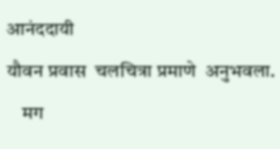आनंददायी
यौवन प्रवास  चलचित्रा प्रमाणे  अनुभवला.
    मग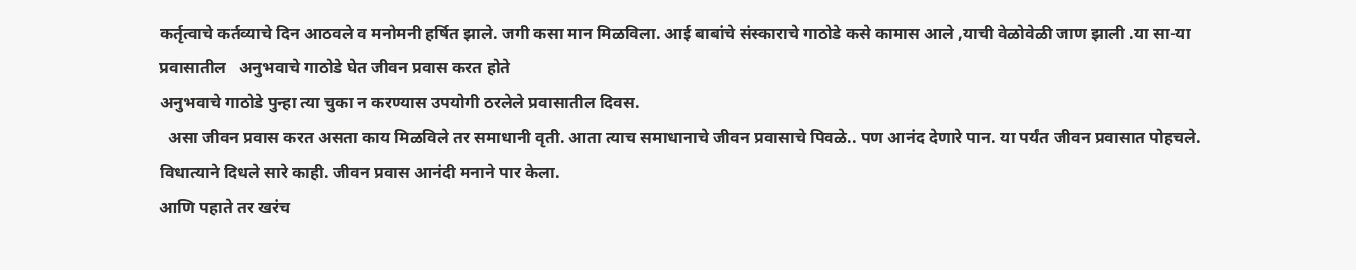कर्तृत्वाचे कर्तव्याचे दिन आठवले व मनोमनी हर्षित झाले. जगी कसा मान मिळविला. आई बाबांचे संस्काराचे गाठोडे कसे कामास आले ‌,याची वेळोवेळी जाण झाली .या सा-या प्रवासातील   अनुभवाचे गाठोडे घेत जीवन प्रवास करत होते
अनुभवाचे गाठोडे पुन्हा त्या चुका न करण्यास उपयोगी ठरलेले प्रवासातील दिवस.
  असा जीवन प्रवास करत असता काय मिळविले तर समाधानी वृती. आता त्याच समाधानाचे जीवन प्रवासाचे पिवळे.. पण आनंद देणारे पान. या पर्यंत जीवन प्रवासात पोहचले. विधात्याने दिधले सारे काही. जीवन प्रवास आनंदी मनाने पार केला.
आणि पहाते तर खरंच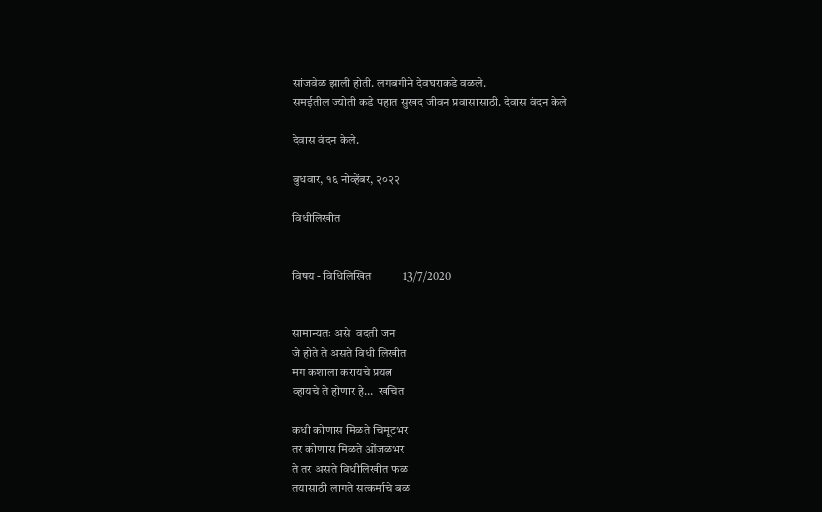सांजवेळ झाली होती. लगबगीने देवघराकडे वळले.
समईतील ज्योती कडे पहात सुखद जीवन प्रवासासाठी. देवास वंदन केले

देवास वंदन केले.

बुधवार, १६ नोव्हेंबर, २०२२

विधीलिखीत


विषय - विधिलिखित           13/7/2020


सामान्यतः असे  वदती जन
जे होते ते असते विधी लिखीत
मग कशाला करायचे प्रयत्न
व्हायचे ते होणार हे...  खचित

कधी कोणास मिळते चिमूटभर
तर कोणास मिळते ओंजळभर
ते तर असते विधीलिखीत फळ
तयासाठी लागते सत्कर्माचे बळ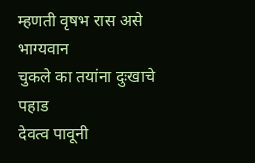म्हणती वृषभ रास असे भाग्यवान
चुकले का तयांना दुःखाचे पहाड
देवत्व पावूनी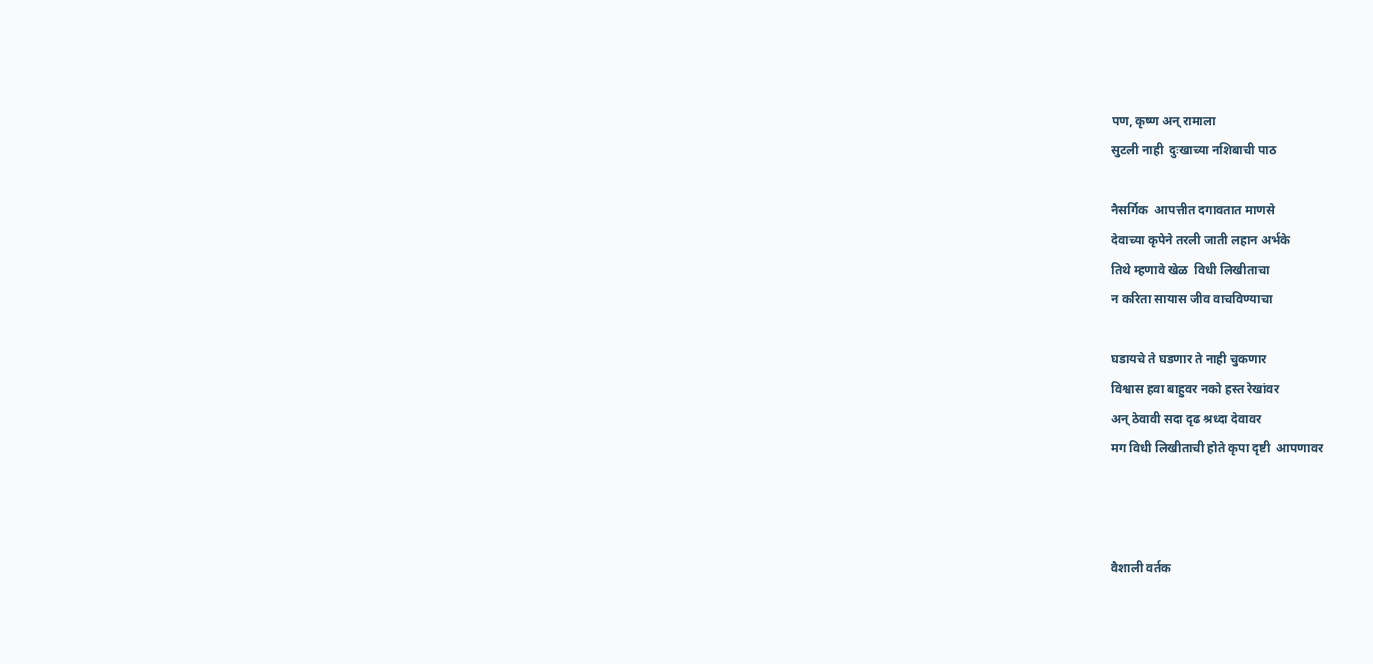पण, कृष्ण अन् रामाला
सुटली नाही  दुःखाच्या नशिबाची पाठ

नैसर्गिक  आपत्तीत दगावतात माणसे
देवाच्या कृपेने तरली जाती लहान अर्भके
तिथे म्हणावे खेळ  विधी लिखीताचा
न करिता सायास जीव वाचविण्याचा

घडायचे ते घडणार ते नाही चुकणार
विश्वास हवा बाहुवर नको हस्त रेखांवर
अन् ठेवावी सदा दृढ श्रध्दा देवावर
मग विधी लिखीताची होते कृपा दृष्टी  आपणावर



वैशाली वर्तक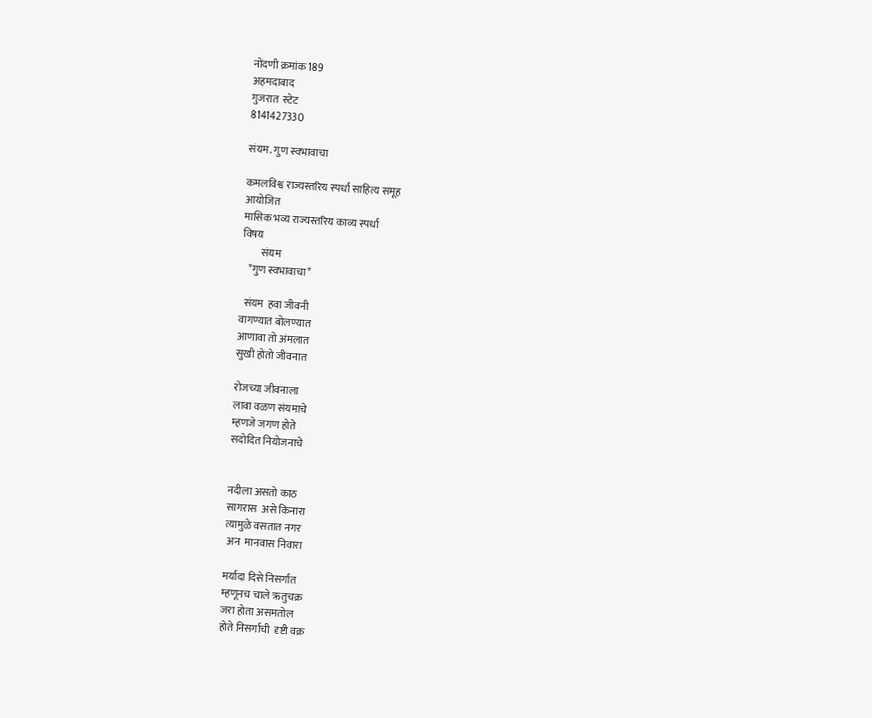नोंदणी क्रमांक 189
अहमदाबाद
गुजरात  स्टेट
8141427330

संयम. गुण स्वभावाचा

कमलविश्व राज्यस्तरिय स्पर्धा साहित्य समूह
आयोजित
मासिक भव्य राज्यस्तरिय काव्य स्पर्धा
विषय
         संयम
   *गुण स्वभावाचा*

  संयम  हवा जीवनी
वागण्यात बोलण्यात
आणावा तो अंमलात
सुखी होतो जीवनात

रोजच्या जीवनाला
लावा वळण संयमाचे
म्हणजे जगण होते
सदोदित नियोजनाचे


नदीला असतो काठ
सागरास  असे किनारा
त्यामुळे वसतात नगर
 अन  मानवास निवारा

मर्यादा दिसे निसर्गात
म्हणूनच चाले ऋतुचक्र
जरा होता असमतोल
होते निसर्गाची  दृष्टी वक्र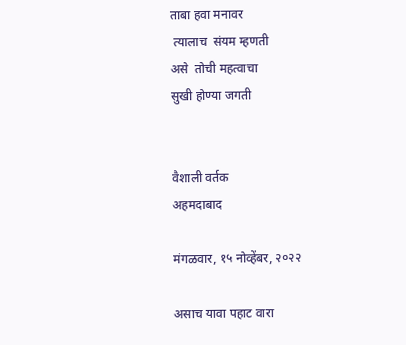ताबा हवा मनावर
 त्यालाच  संयम म्हणती
असे  तोची महत्वाचा
सुखी होण्या जगती


वैशाली वर्तक
अहमदाबाद

मंगळवार, १५ नोव्हेंबर, २०२२

असाच यावा पहाट वारा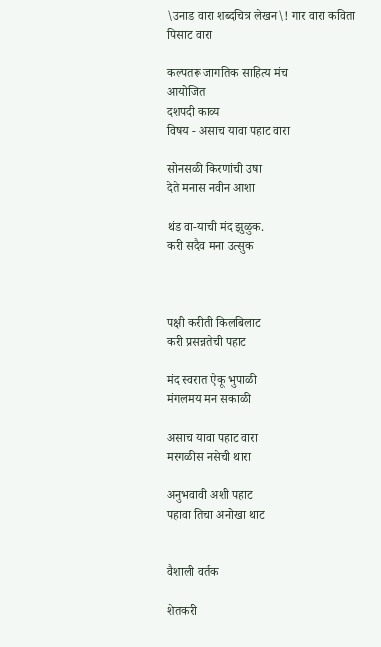\उनाड वारा शब्दचित्र लेखन\! गार वारा कविता पिसाट वारा

कल्पतरू जागतिक साहित्य मंच
आयोजित
दशपदी काव्य
विषय - असाच यावा पहाट वारा

सोनसळी किरणांची उषा
देते मनास नवीन आशा

थंड वा-याची मंद झुळुक.
करी सदैव मना उत्सुक



पक्षी करीती किलबिलाट
करी प्रसन्नतेची पहाट

मंद स्वरात ऐकू भुपाळी
मंगलमय मन सकाळी

असाच यावा पहाट वारा
मरगळीस नसेची थारा

अनुभवावी अशी पहाट
पहावा तिचा अनोखा थाट


वैशाली वर्तक

शेतकरी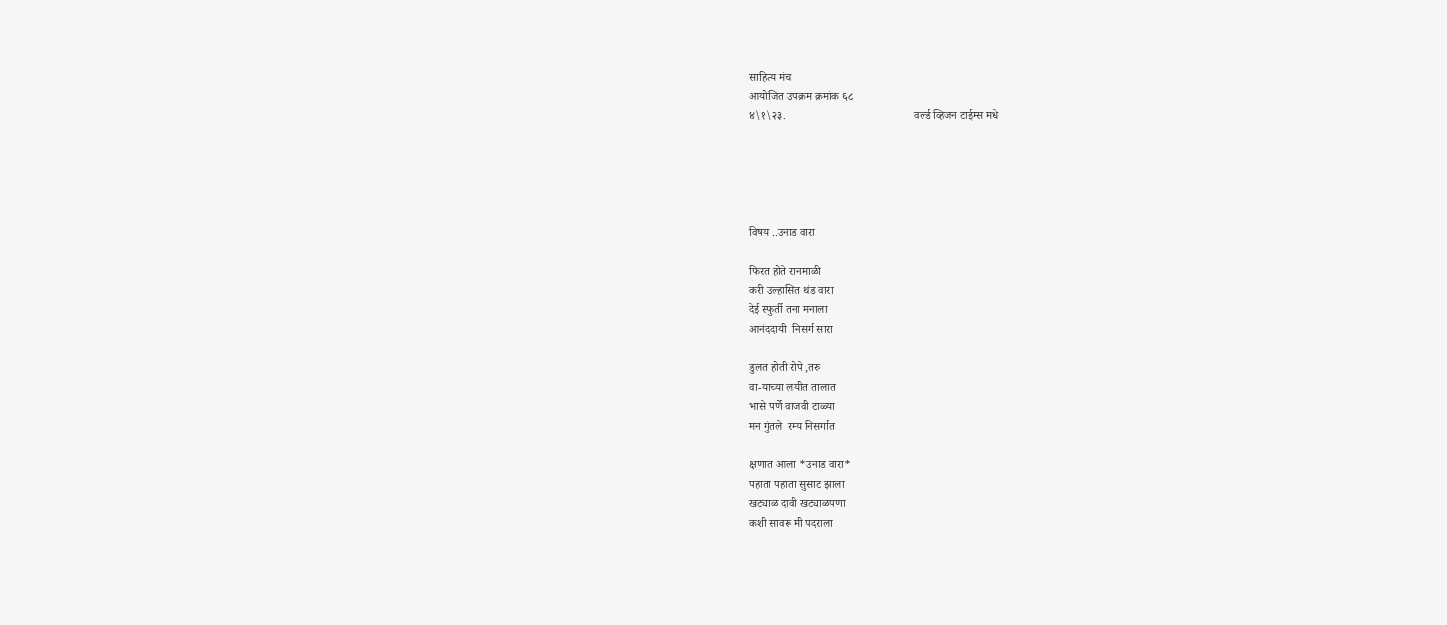साहित्य मंच
आयोजित उपक्रम क्रमांक ६८
४\१\२३.                                             वर्ल्ड व्हिजन टाईम्स मधे





विषय ..उनाड वारा

फिरत होते रानमाळी
करी उल्हासित थंड वारा
देई स्फुर्ती तना मनाला
आनंददायी  निसर्ग सारा

डुलत होती रोपे ,तरु
वा-याच्या लयीत तालात
भासे पर्णे वाजवी टाळ्या
मन गुंतले  रम्य निसर्गात

क्षणात आला *उनाड वारा*
पहाता पहाता सुसाट झाला
खट्याळ दावी खट्याळपणा
कशी सावरू मी पदराला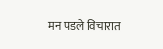मन पडले विचारात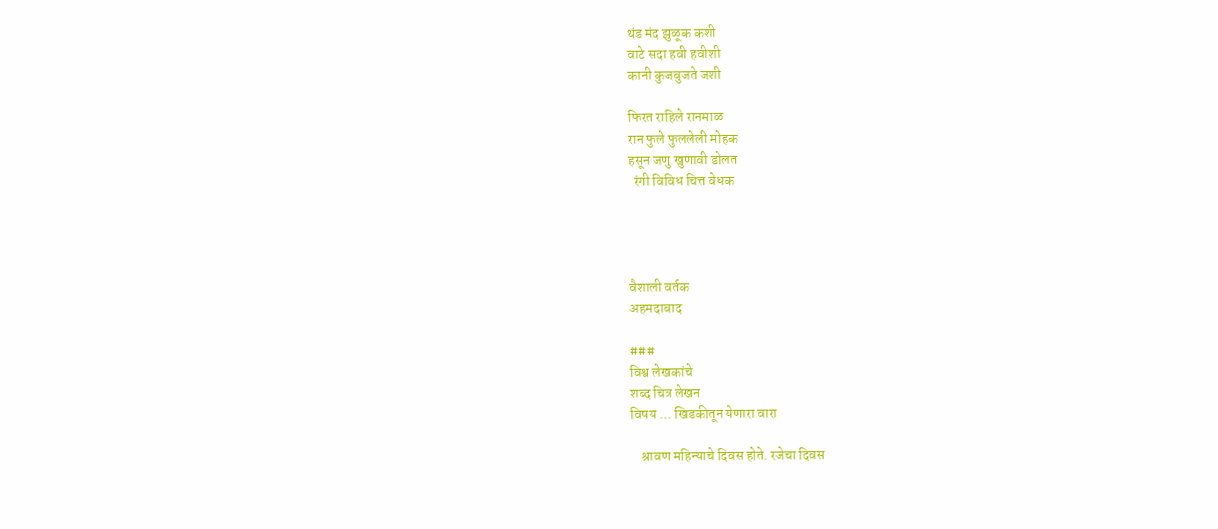थंड मंद झुळूक कशी
वाटे सदा हवी हवीशी
कानी कुजबुजते जशी

फिरत राहिले रानमाळ
रान फुले फुललेली मोहक
हसून जणु खुणावी डोलत
  रंगी विविध चित्त वेधक




वैशाली वर्तक
अहमदाबाद

###
विश्व लेखकांचे
शब्द चित्र लेखन
विषय ... खिडकीतून येणारा वारा

    श्रावण महिन्याचे दिवस होते. रजेचा दिवस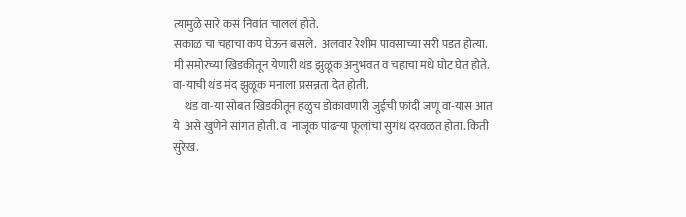त्यामुळे सारे कसं निवांत चाललं होते.
सकाळ चा चहाचा कप घेऊन बसले.  अलवार रेशीम पावसाच्या सरी पडत होत्या.
मी समोरच्या खिडकीतून येणारी थंड झुळूक अनुभवत व चहाचा मधे घोट घेत होते.
वा-याची थंड मंद झुळूक मनाला प्रसन्नता देत होती.
     थंड वा-या सोबत खिडकीतून हळुच डोकावणारी जुईची फांदी जणू वा-यास आत ये  असे खुणेने सांगत होती. व  नाजूक पांढऱ्या फूलांचा सुगंध दरवळत होता. किती सुरेख.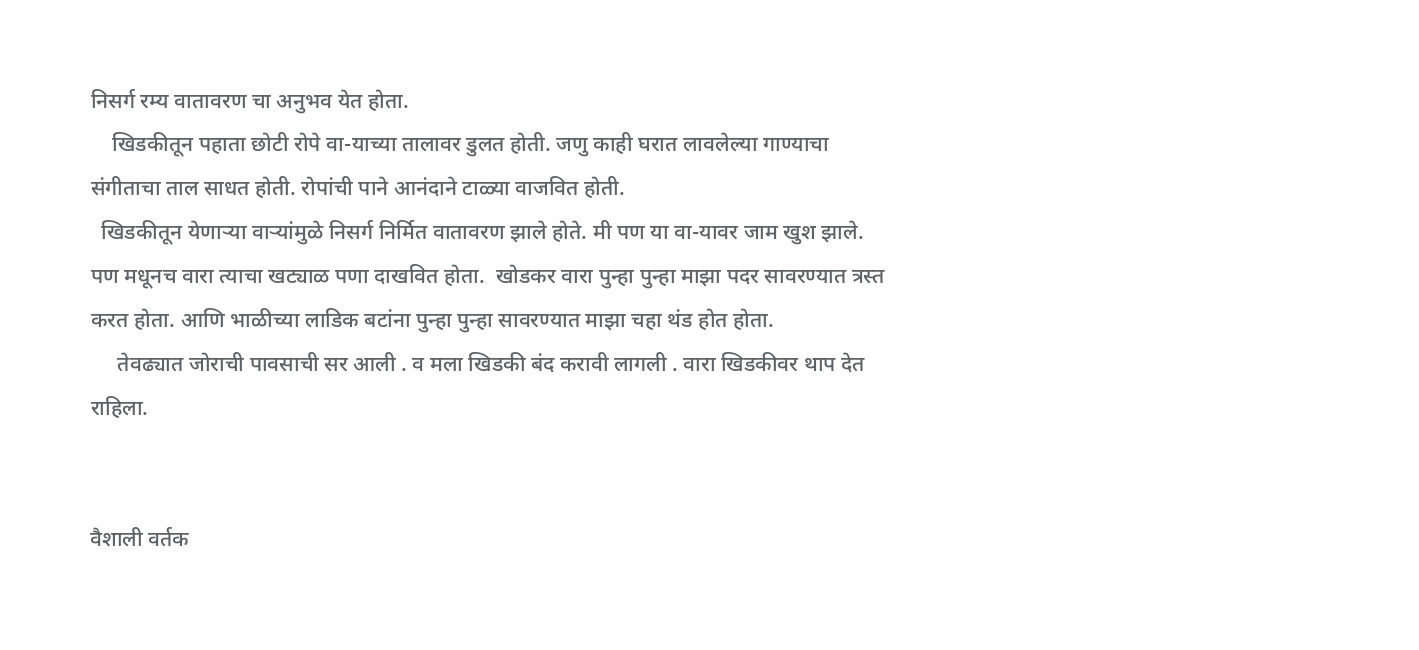निसर्ग रम्य वातावरण चा अनुभव येत होता.
    खिडकीतून पहाता छोटी रोपे वा-याच्या तालावर डुलत होती. जणु काही घरात लावलेल्या गाण्याचा  संगीताचा ताल साधत होती. रोपांची पाने आनंदाने टाळ्या वाजवित होती.
  खिडकीतून येणाऱ्या वाऱ्यांमुळे निसर्ग निर्मित वातावरण झाले होते. मी पण या वा-यावर जाम खुश झाले. पण मधूनच वारा त्याचा खट्याळ पणा दाखवित होता.  खोडकर वारा पुन्हा पुन्हा माझा पदर सावरण्यात त्रस्त करत होता. आणि भाळीच्या लाडिक बटांना पुन्हा पुन्हा सावरण्यात माझा चहा थंड होत होता.
     तेवढ्यात जोराची पावसाची सर आली . व मला खिडकी बंद करावी लागली . वारा खिडकीवर थाप देत राहिला.


वैशाली वर्तक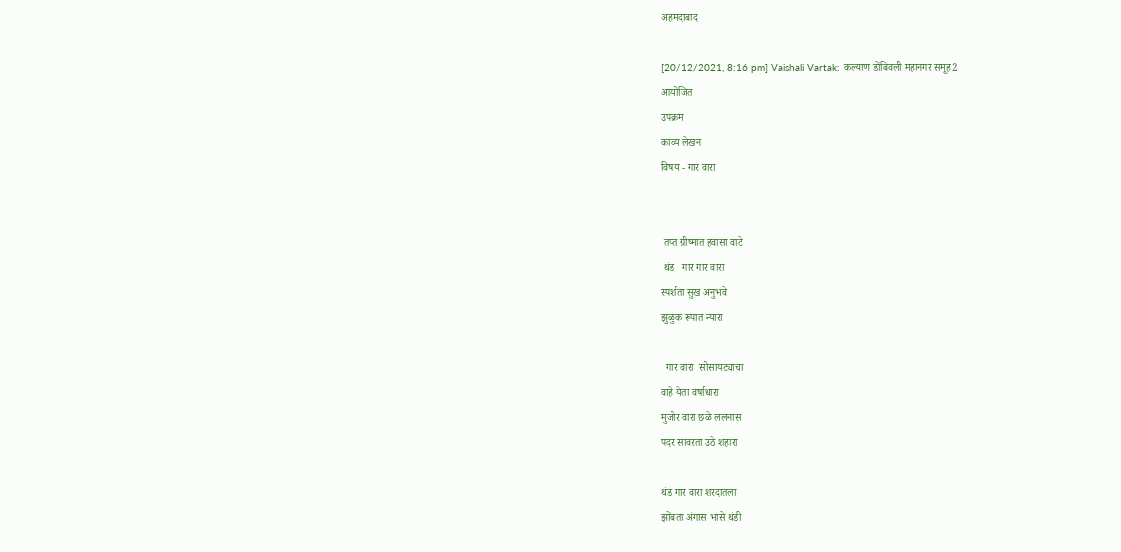अहमदाबाद

[20/12/2021, 8:16 pm] Vaishali Vartak: कल्याण डोंबिवली महानगर समूह2
आयोजित
उपक्रम
काव्य लेखन
विषय - गार वारा


 तप्त ग्रीष्मात हवासा वाटे
 थंड   गार गार वारा
स्पर्शता सुख अनुभवे
झुळुक रूपात न्यारा

  गार वारा  सोसायट्याचा
वाहे येता वर्षाधारा
मुजोर वारा छळे ललनास
पदर सावरता उठे शहारा

थंड गार वारा शरदातला
झोंबता अंगास भासे थंडी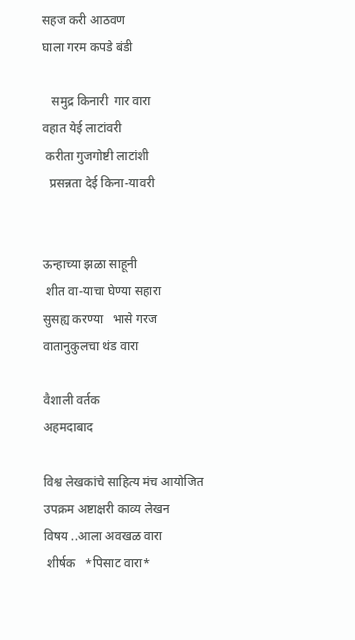सहज करी आठवण
घाला गरम कपडे बंडी

   समुद्र किनारी  गार वारा
वहात येई लाटांवरी
 करीता गुजगोष्टी लाटांशी
  प्रसन्नता देई किना-यावरी


ऊन्हाच्या झळा साहूनी
 शीत वा-याचा घेण्या सहारा
सुसह्य करण्या   भासे गरज
वातानुकुलचा थंड वारा

वैशाली वर्तक
अहमदाबाद

विश्व लेखकांचे साहित्य मंच आयोजित
उपक्रम अष्टाक्षरी काव्य लेखन
विषय ..आला अवखळ वारा
 शीर्षक   *पिसाट वारा*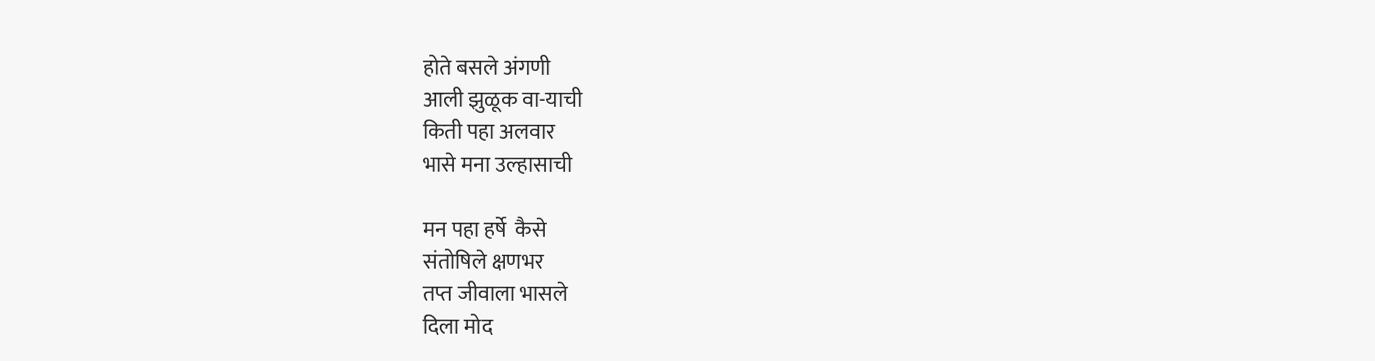होते बसले अंगणी
आली झुळूक वा-याची
किती पहा अलवार
भासे मना उल्हासाची

मन पहा हर्षे  कैसे
संतोषिले क्षणभर
तप्त जीवाला भासले
दिला मोद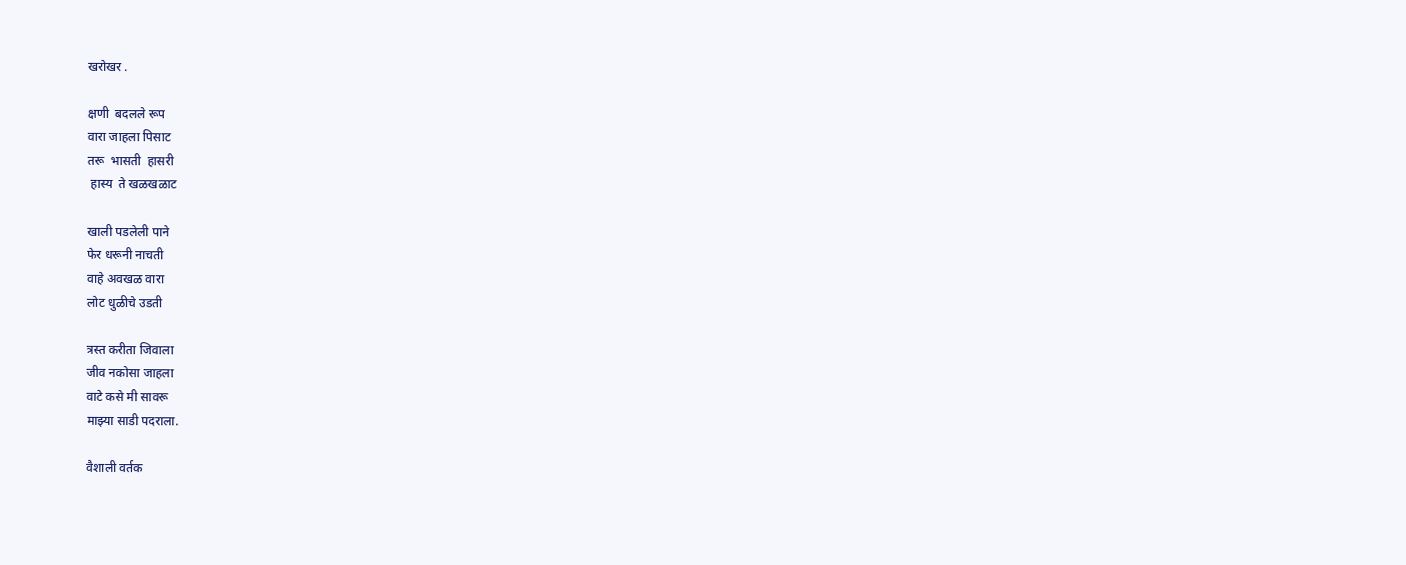खरोखर .

क्षणी  बदलले रूप
वारा जाहला पिसाट
तरू  भासती  हासरी
 हास्य  ते खळखळाट

खाली पडलेली पाने
फेर धरूनी नाचती
वाहे अवखळ वारा
लोट धुळीचे उडती

त्रस्त करीता जिवाला
जीव नकोसा जाहला
वाटे कसे मी सावरू
माझ्या साडी पदराला.

वैशाली वर्तक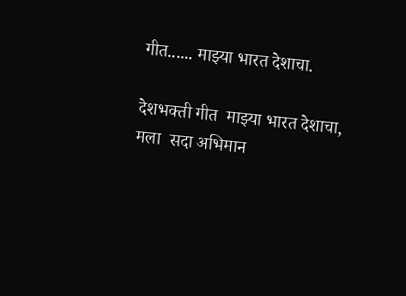गीत...... माझ्या भारत देशाचा.

देशभक्ती गीत  माझ्या भारत देशाचा, मला  सदा अभिमान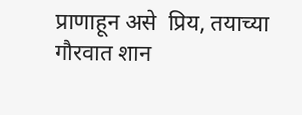प्राणाहून असे  प्रिय, तयाच्या  गौरवात शान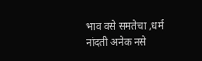भाव वसे समतेचा ,धर्म नांदती अनेक नसे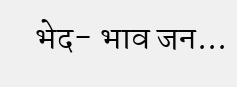भेद- भाव जन...